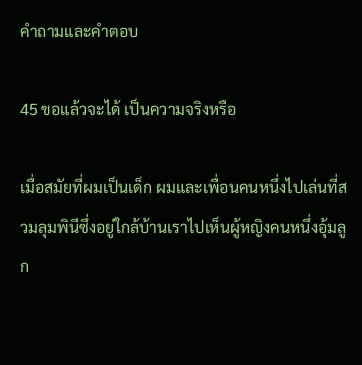คำถามและคำตอบ

45 ขอแล้วจะได้ เป็นความจริงหรือ

เมื่อสมัยที่ผมเป็นเด็ก ผมและเพื่อนคนหนึ่งไปเล่นที่สวมลุมพินีซึ่งอยู่ใกล้บ้านเราไปเห็นผู้หญิงคนหนึ่งอุ้มลูก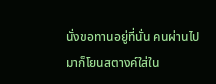นั่งขอทานอยู่ที่นั่น คนผ่านไปมาก็โยนสตางค์ใส่ใน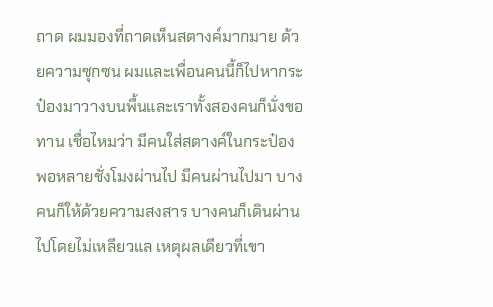ถาด ผมมองที่ถาดเห็นสตางค์มากมาย ด้วยความซุกซน ผมและเพื่อนคนนี้ก็ไปหากระป๋องมาวางบนพื้นและเราทั้งสองคนก็นั่งขอทาน เชื่อไหมว่า มีคนใส่สตางค์ในกระป๋อง พอหลายชั่งโมงผ่านไป มีคนผ่านไปมา บางคนก็ให้ด้วยความสงสาร บางคนก็เดินผ่านไปโดยไม่เหลียวแล เหตุผลเดียวที่เขา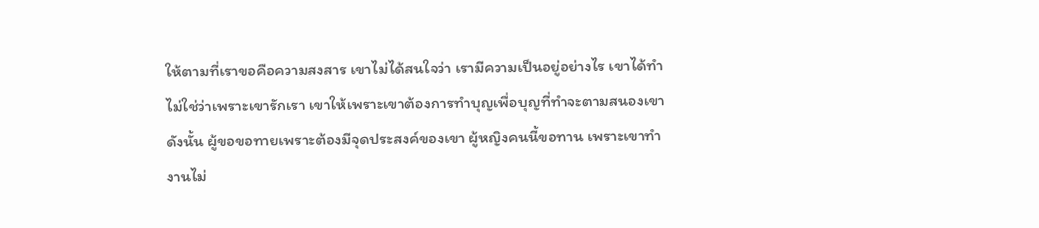ให้ตามที่เราขอคือความสงสาร เขาไม่ได้สนใจว่า เรามีความเป็นอยู่อย่างไร เขาได้ทำไม่ใช่ว่าเพราะเขารักเรา เขาให้เพราะเขาต้องการทำบุญเพื่อบุญที่ทำจะตามสนองเขา ดังนั้น ผู้ขอขอทายเพราะต้องมีจุดประสงค์ของเขา ผู้หญิงคนนี้ขอทาน เพราะเขาทำงานไม่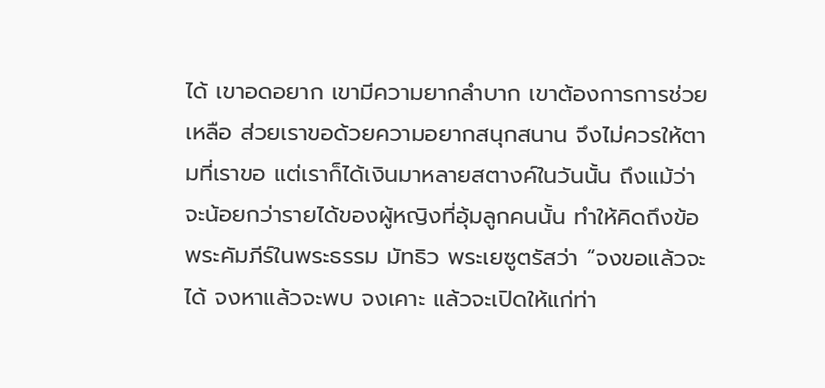ได้ เขาอดอยาก เขามีความยากลำบาก เขาต้องการการช่วยเหลือ ส่วยเราขอด้วยความอยากสนุกสนาน จึงไม่ควรให้ตามที่เราขอ แต่เราก็ได้เงินมาหลายสตางค์ในวันนั้น ถึงแม้ว่าจะน้อยกว่ารายได้ของผู้หญิงที่อุ้มลูกคนนั้น ทำให้คิดถึงข้อพระคัมภีร์ในพระธรรม มัทธิว พระเยซูตรัสว่า “จงขอแล้วจะได้ จงหาแล้วจะพบ จงเคาะ แล้วจะเปิดให้แก่ท่า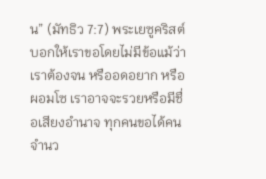น” (มัทธิว 7:7) พระเยซูคริสต์บอกให้เราขอโดยไม่มีข้อแม้ว่า เราต้องจน หรืออดอยาก หรือผอมโซ เราอาจจะรวยหรือมีชื่อเสียงอำนาจ ทุกคนขอได้คนจำนว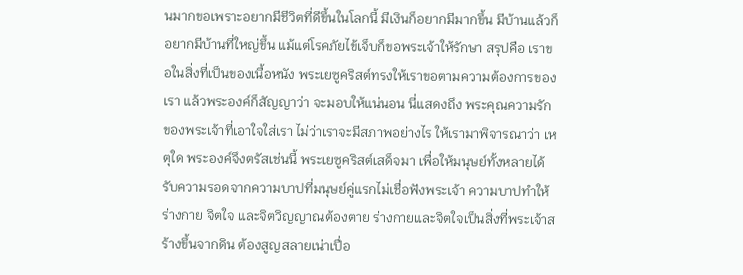นมากขอเพราะอยากมีชีวิตที่ดีขึ้นในโลกนี้ มีเงินก็อยากมีมากขึ้น มีบ้านแล้วก็อยากมีบ้านที่ใหญ่ขึ้น แม้แต่โรคภัยไข้เจ็บก็ขอพระเจ้าให้รักษา สรุปคือ เราขอในสิ่งที่เป็นของเนื้อหนัง พระเยซูคริสต์ทรงให้เราขอตามความต้องการของเรา แล้วพระองค์ก็สัญญาว่า จะมอบให้แน่นอน นี่แสดงถึง พระคุณความรักของพระเจ้าที่เอาใจใส่เรา ไม่ว่าเราจะมีสภาพอย่างไร ให้เรามาพิจารณาว่า เหตุใด พระองค์จึงตรัสเช่นนี้ พระเยซูคริสต์เสด็จมา เพื่อให้มนุษย์ทั้งหลายได้รับความรอดจากความบาปที่มนุษย์คู่แรกไม่เชื่อฟังพระเจ้า ความบาปทำให้ร่างกาย จิตใจ และจิตวิญญาณต้องตาย ร่างกายและจิตใจเป็นสิ่งที่พระเจ้าสร้างขึ้นจากดิน ต้องสูญสลายเน่าเปื่อ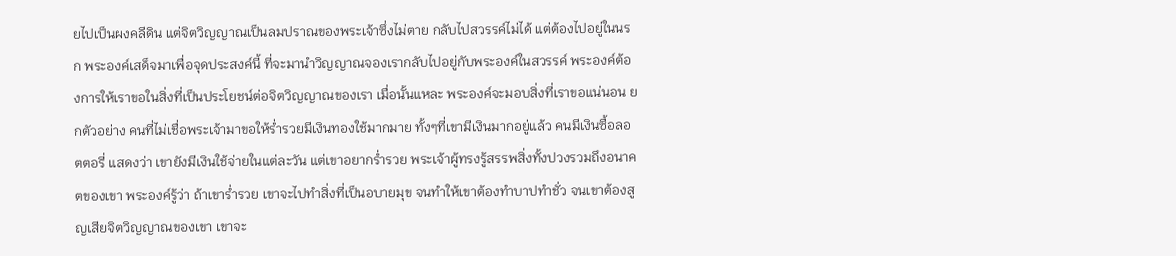ยไปเป็นผงคลีดิน แต่จิตวิญญาณเป็นลมปราณของพระเจ้าซึ่งไม่ตาย กลับไปสวรรค์ไม่ได้ แต่ต้องไปอยู่ในนรก พระองค์เสด็จมาเพื่อจุดประสงค์นี้ ที่จะมานำวิญญาณจองเรากลับไปอยู่กับพระองค์ในสวรรค์ พระองค์ต้องการให้เราขอในสิ่งที่เป็นประโยชน์ต่อจิตวิญญาณของเรา เมื่อนั้นแหละ พระองค์จะมอบสิ่งที่เราขอแน่นอน ยกตัวอย่าง คนที่ไม่เชื่อพระเจ้ามาขอให้ร่ำรวยมีเงินทองใช้มากมาย ทั้งๆที่เขามีเงินมากอยู่แล้ว คนมีเงินซื้อลอตตอรี่ แสดงว่า เขายังมีเงินใช้จ่ายในแต่ละวัน แต่เขาอยากร่ำรวย พระเจ้าผู้ทรงรู้สรรพสิ่งทั้งปวงรวมถึงอนาคตของเขา พระองค์รู้ว่า ถ้าเขาร่ำรวย เขาจะไปทำสิ่งที่เป็นอบายมุข จนทำให้เขาต้องทำบาปทำชั่ว จนเขาต้องสูญเสียจิตวิญญาณของเขา เขาจะ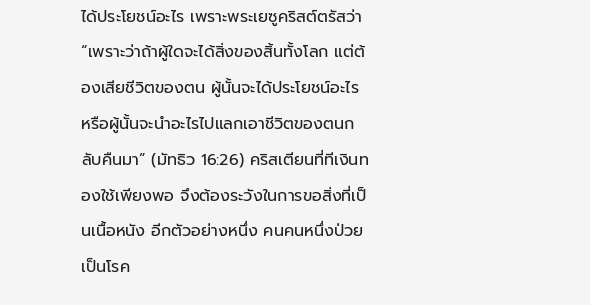ได้ประโยชน์อะไร เพราะพระเยซูคริสต์ตรัสว่า “เพราะว่าถ้าผู้ใดจะได้สิ่งของสิ้นทั้งโลก แต่ต้องเสียชีวิตของตน ผู้นั้นจะได้ประโยชน์อะไร หรือผู้นั้นจะนำอะไรไปแลกเอาชีวิตของตนกลับคืนมา” (มัทธิว 16:26) คริสเตียนที่ทีเงินทองใช้เพียงพอ จึงต้องระวังในการขอสิ่งที่เป็นเนื้อหนัง อีกตัวอย่างหนึ่ง คนคนหนึ่งป่วยเป็นโรค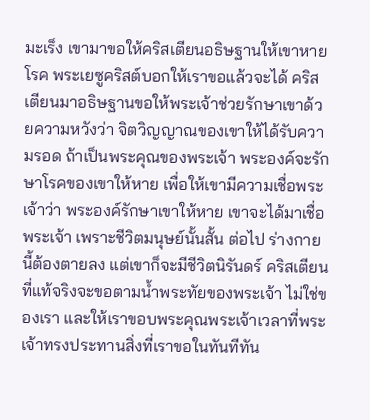มะเร็ง เขามาขอให้คริสเตียนอธิษฐานให้เขาหายโรค พระเยซูคริสต์บอกให้เราขอแล้วจะได้ คริสเตียนมาอธิษฐานขอให้พระเจ้าช่วยรักษาเขาด้วยความหวังว่า จิตวิญญาณของเขาให้ได้รับความรอด ถ้าเป็นพระคุณของพระเจ้า พระองค์จะรักษาโรคของเขาให้หาย เพื่อให้เขามีความเชื่อพระเจ้าว่า พระองค์รักษาเขาให้หาย เขาจะได้มาเชื่อพระเจ้า เพราะชีวิตมนุษย์นั้นสั้น ต่อไป ร่างกายนี้ต้องตายลง แต่เขาก็จะมีชีวิตนิรันดร์ คริสเตียนที่แท้จริงจะขอตามน้ำพระทัยของพระเจ้า ไม่ใช่ของเรา และให้เราขอบพระคุณพระเจ้าเวลาที่พระเจ้าทรงประทานสิ่งที่เราขอในทันทีทัน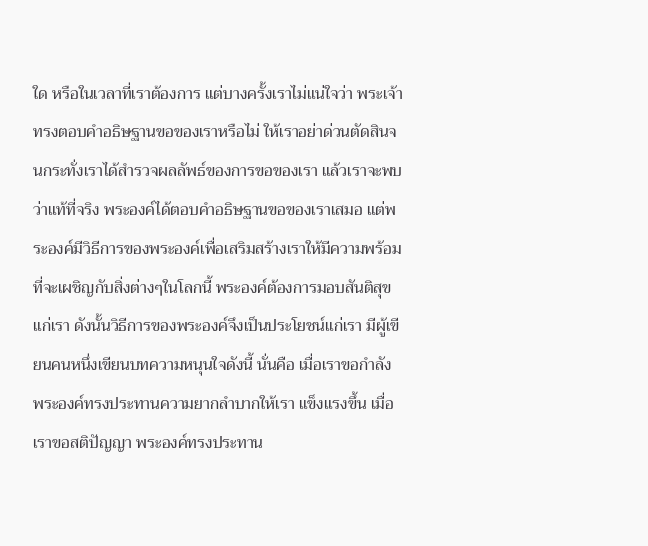ใด หรือในเวลาที่เราต้องการ แต่บางครั้งเราไม่แน่ใจว่า พระเจ้าทรงตอบคำอธิษฐานขอของเราหรือไม่ ให้เราอย่าด่วนตัดสินจนกระทั่งเราได้สำรวจผลลัพธ์ของการขอของเรา แล้วเราจะพบว่าแท้ที่จริง พระองค์ได้ตอบคำอธิษฐานขอของเราเสมอ แต่พระองค์มีวิธีการของพระองค์เพื่อเสริมสร้างเราให้มีความพร้อมที่จะเผชิญกับสิ่งต่างๆในโลกนี้ พระองค์ต้องการมอบสันติสุขแก่เรา ดังนั้นวิธีการของพระองค์จึงเป็นประโยชน์แก่เรา มีผู้เขียนคนหนึ่งเขียนบทความหนุนใจดังนี้ นั่นคือ เมื่อเราขอกำลัง พระองค์ทรงประทานความยากลำบากให้เรา แข็งแรงขึ้น เมื่อเราขอสติปัญญา พระองค์ทรงประทาน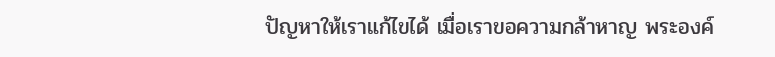ปัญหาให้เราแก้ไขได้ เมื่อเราขอความกล้าหาญ พระองค์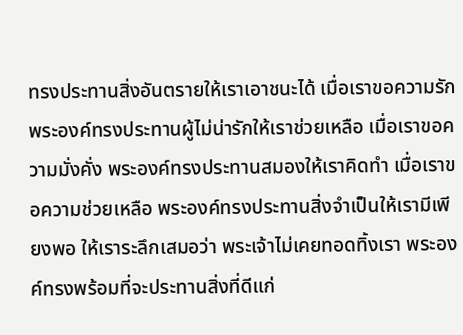ทรงประทานสิ่งอันตรายให้เราเอาชนะได้ เมื่อเราขอความรัก พระองค์ทรงประทานผู้ไม่น่ารักให้เราช่วยเหลือ เมื่อเราขอความมั่งคั่ง พระองค์ทรงประทานสมองให้เราคิดทำ เมื่อเราขอความช่วยเหลือ พระองค์ทรงประทานสิ่งจำเป็นให้เรามีเพียงพอ ให้เราระลึกเสมอว่า พระเจ้าไม่เคยทอดทิ้งเรา พระองค์ทรงพร้อมที่จะประทานสิ่งที่ดีแก่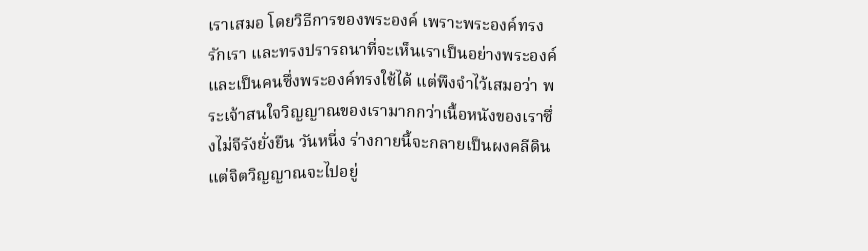เราเสมอ โดยวิธีการของพระองค์ เพราะพระองค์ทรงรักเรา และทรงปรารถนาที่จะเห็นเราเป็นอย่างพระองค์ และเป็นคนซึ่งพระองค์ทรงใช้ได้ แต่พึงจำไว้เสมอว่า พระเจ้าสนใจวิญญาณของเรามากกว่าเนื้อหนังของเราซึ่งไม่จีรังยั่งยืน วันหนี่ง ร่างกายนี้จะกลายเป็นผงคลีดิน แต่จิตวิญญาณจะไปอยู่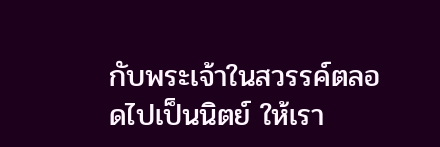กับพระเจ้าในสวรรค์ตลอดไปเป็นนิตย์ ให้เรา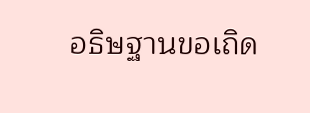อธิษฐานขอเถิด